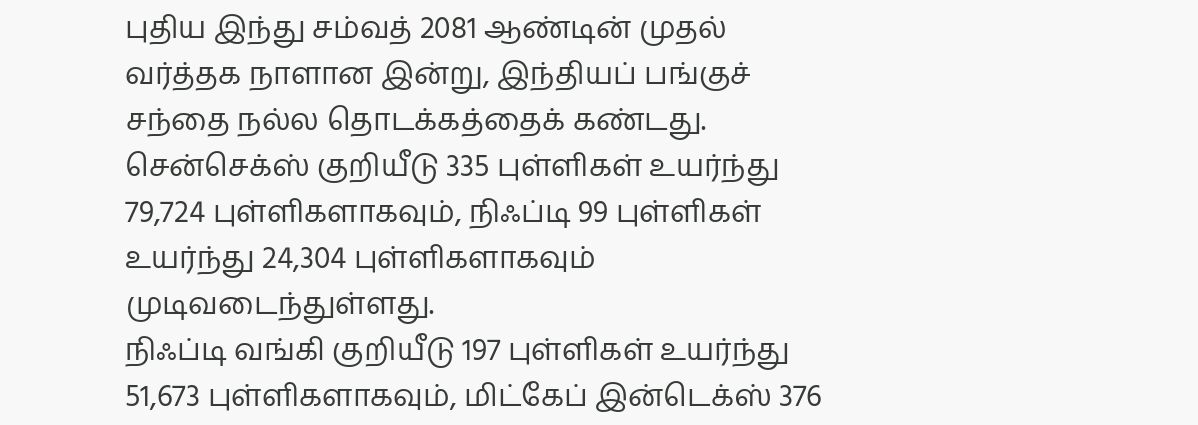புதிய இந்து சம்வத் 2081 ஆண்டின் முதல் வர்த்தக நாளான இன்று, இந்தியப் பங்குச் சந்தை நல்ல தொடக்கத்தைக் கண்டது. சென்செக்ஸ் குறியீடு 335 புள்ளிகள் உயர்ந்து 79,724 புள்ளிகளாகவும், நிஃப்டி 99 புள்ளிகள் உயர்ந்து 24,304 புள்ளிகளாகவும் முடிவடைந்துள்ளது.
நிஃப்டி வங்கி குறியீடு 197 புள்ளிகள் உயர்ந்து 51,673 புள்ளிகளாகவும், மிட்கேப் இன்டெக்ஸ் 376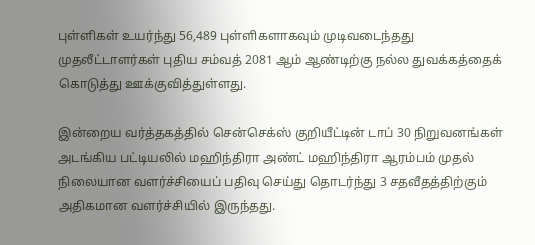புள்ளிகள் உயர்ந்து 56,489 புள்ளிகளாகவும் முடிவடைந்தது முதலீட்டாளர்கள் புதிய சம்வத் 2081 ஆம் ஆண்டிற்கு நல்ல துவக்கத்தைக் கொடுத்து ஊக்குவித்துள்ளது.

இன்றைய வர்த்தகத்தில் சென்செக்ஸ் குறியீட்டின் டாப் 30 நிறுவனங்கள் அடங்கிய பட்டியலில் மஹிந்திரா அண்ட் மஹிந்திரா ஆரம்பம் முதல் நிலையான வளர்ச்சியைப் பதிவு செய்து தொடர்ந்து 3 சதவீதத்திற்கும் அதிகமான வளர்ச்சியில் இருந்தது.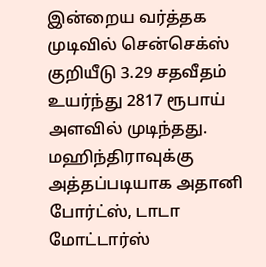இன்றைய வர்த்தக முடிவில் சென்செக்ஸ் குறியீடு 3.29 சதவீதம் உயர்ந்து 2817 ரூபாய் அளவில் முடிந்தது.
மஹிந்திராவுக்கு அத்தப்படியாக அதானி போர்ட்ஸ், டாடா மோட்டார்ஸ்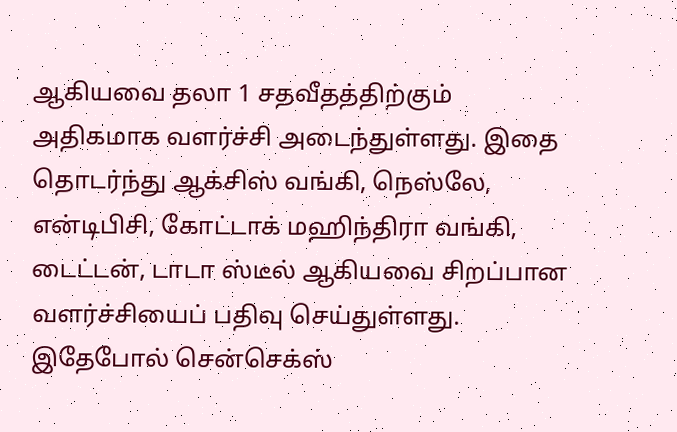ஆகியவை தலா 1 சதவீதத்திற்கும் அதிகமாக வளர்ச்சி அடைந்துள்ளது. இதை தொடர்ந்து ஆக்சிஸ் வங்கி, நெஸ்லே, என்டிபிசி, கோட்டாக் மஹிந்திரா வங்கி, டைட்டன், டாடா ஸ்டீல் ஆகியவை சிறப்பான வளர்ச்சியைப் பதிவு செய்துள்ளது.
இதேபோல் சென்செக்ஸ்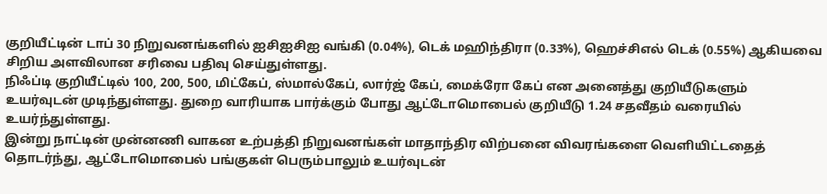குறியீட்டின் டாப் 30 நிறுவனங்களில் ஐசிஐசிஐ வங்கி (0.04%), டெக் மஹிந்திரா (0.33%), ஹெச்சிஎல் டெக் (0.55%) ஆகியவை சிறிய அளவிலான சரிவை பதிவு செய்துள்ளது.
நிஃப்டி குறியீட்டில் 100, 200, 500, மிட்கேப், ஸ்மால்கேப், லார்ஜ் கேப், மைக்ரோ கேப் என அனைத்து குறியீடுகளும் உயர்வுடன் முடிந்துள்ளது. துறை வாரியாக பார்க்கும் போது ஆட்டோமொபைல் குறியீடு 1.24 சதவீதம் வரையில் உயர்ந்துள்ளது.
இன்று நாட்டின் முன்னணி வாகன உற்பத்தி நிறுவனங்கள் மாதாந்திர விற்பனை விவரங்களை வெளியிட்டதைத் தொடர்ந்து, ஆட்டோமொபைல் பங்குகள் பெரும்பாலும் உயர்வுடன்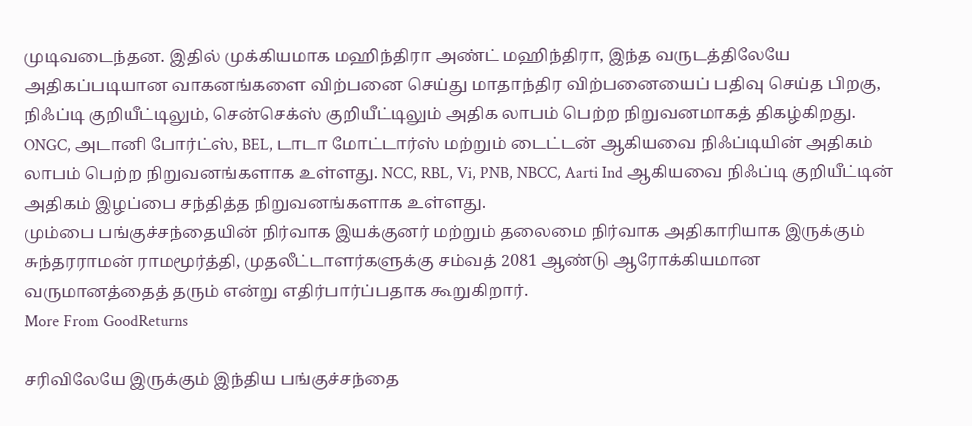முடிவடைந்தன. இதில் முக்கியமாக மஹிந்திரா அண்ட் மஹிந்திரா, இந்த வருடத்திலேயே அதிகப்படியான வாகனங்களை விற்பனை செய்து மாதாந்திர விற்பனையைப் பதிவு செய்த பிறகு, நிஃப்டி குறியீட்டிலும், சென்செக்ஸ் குறியீட்டிலும் அதிக லாபம் பெற்ற நிறுவனமாகத் திகழ்கிறது.
ONGC, அடானி போர்ட்ஸ், BEL, டாடா மோட்டார்ஸ் மற்றும் டைட்டன் ஆகியவை நிஃப்டியின் அதிகம் லாபம் பெற்ற நிறுவனங்களாக உள்ளது. NCC, RBL, Vi, PNB, NBCC, Aarti Ind ஆகியவை நிஃப்டி குறியீட்டின் அதிகம் இழப்பை சந்தித்த நிறுவனங்களாக உள்ளது.
மும்பை பங்குச்சந்தையின் நிர்வாக இயக்குனர் மற்றும் தலைமை நிர்வாக அதிகாரியாக இருக்கும் சுந்தரராமன் ராமமூர்த்தி, முதலீட்டாளர்களுக்கு சம்வத் 2081 ஆண்டு ஆரோக்கியமான வருமானத்தைத் தரும் என்று எதிர்பார்ப்பதாக கூறுகிறார்.
More From GoodReturns

சரிவிலேயே இருக்கும் இந்திய பங்குச்சந்தை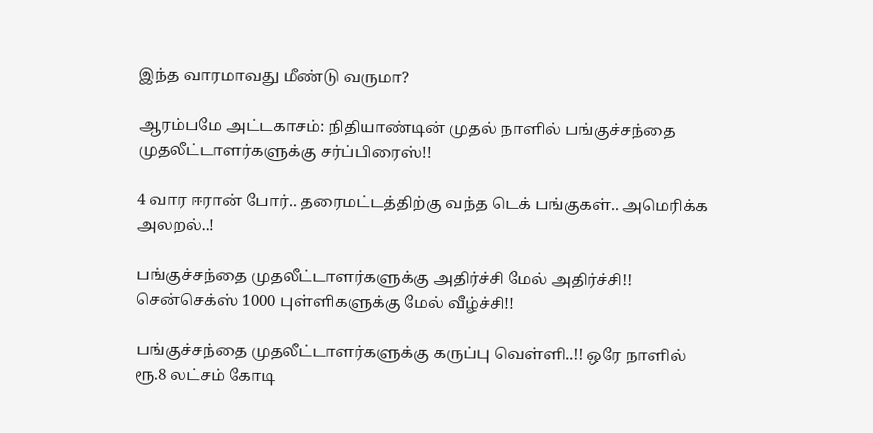இந்த வாரமாவது மீண்டு வருமா?

ஆரம்பமே அட்டகாசம்: நிதியாண்டின் முதல் நாளில் பங்குச்சந்தை முதலீட்டாளர்களுக்கு சர்ப்பிரைஸ்!!

4 வார ஈரான் போர்.. தரைமட்டத்திற்கு வந்த டெக் பங்குகள்.. அமெரிக்க அலறல்..!

பங்குச்சந்தை முதலீட்டாளர்களுக்கு அதிர்ச்சி மேல் அதிர்ச்சி!! சென்செக்ஸ் 1000 புள்ளிகளுக்கு மேல் வீழ்ச்சி!!

பங்குச்சந்தை முதலீட்டாளர்களுக்கு கருப்பு வெள்ளி..!! ஒரே நாளில் ரூ.8 லட்சம் கோடி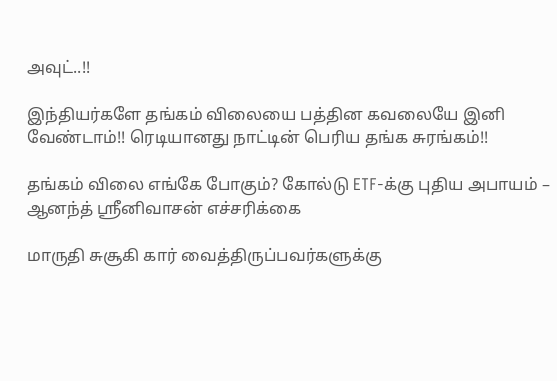அவுட்..!!

இந்தியர்களே தங்கம் விலையை பத்தின கவலையே இனி வேண்டாம்!! ரெடியானது நாட்டின் பெரிய தங்க சுரங்கம்!!

தங்கம் விலை எங்கே போகும்? கோல்டு ETF-க்கு புதிய அபாயம் – ஆனந்த் ஸ்ரீனிவாசன் எச்சரிக்கை

மாருதி சுசூகி கார் வைத்திருப்பவர்களுக்கு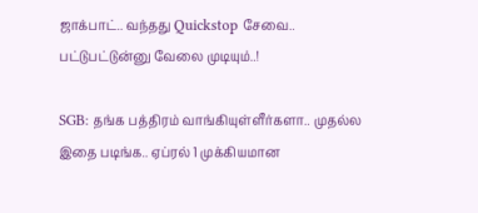ஜாக்பாட்.. வந்தது Quickstop சேவை.. பட்டுபட்டுன்னு வேலை முடியும்..!

SGB: தங்க பத்திரம் வாங்கியுள்ளீர்களா.. முதல்ல இதை படிங்க.. ஏப்ரல் 1 முக்கியமான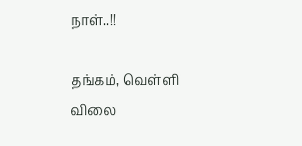நாள்..!!

தங்கம், வெள்ளி விலை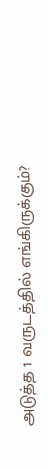அடுத்த 1 வருடத்தில் எங்கிருக்கும்?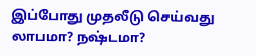இப்போது முதலீடு செய்வது லாபமா? நஷ்டமா?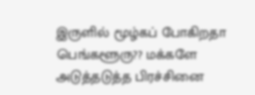இருளில் மூழ்கப் போகிறதா பெங்களூரு?? மக்களே அடுத்தடுத்த பிரச்சினை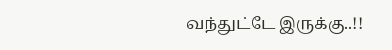வந்துட்டே இருக்கு..!!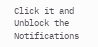Click it and Unblock the Notifications